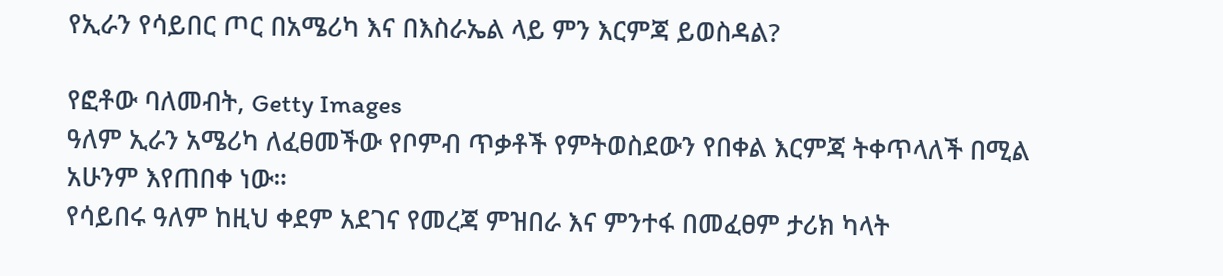የኢራን የሳይበር ጦር በአሜሪካ እና በእስራኤል ላይ ምን እርምጃ ይወስዳል?

የፎቶው ባለመብት, Getty Images
ዓለም ኢራን አሜሪካ ለፈፀመችው የቦምብ ጥቃቶች የምትወስደውን የበቀል እርምጃ ትቀጥላለች በሚል አሁንም እየጠበቀ ነው።
የሳይበሩ ዓለም ከዚህ ቀደም አደገና የመረጃ ምዝበራ እና ምንተፋ በመፈፀም ታሪክ ካላት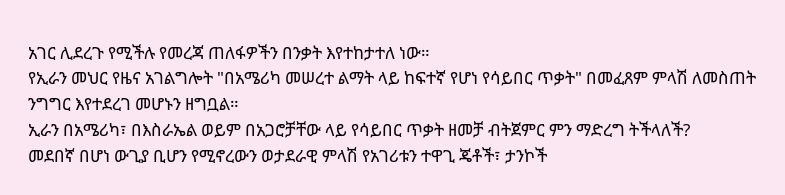አገር ሊደረጉ የሚችሉ የመረጃ ጠለፋዎችን በንቃት እየተከታተለ ነው።
የኢራን መህር የዜና አገልግሎት "በአሜሪካ መሠረተ ልማት ላይ ከፍተኛ የሆነ የሳይበር ጥቃት" በመፈጸም ምላሽ ለመስጠት ንግግር እየተደረገ መሆኑን ዘግቧል።
ኢራን በአሜሪካ፣ በእስራኤል ወይም በአጋሮቻቸው ላይ የሳይበር ጥቃት ዘመቻ ብትጀምር ምን ማድረግ ትችላለች?
መደበኛ በሆነ ውጊያ ቢሆን የሚኖረውን ወታደራዊ ምላሽ የአገሪቱን ተዋጊ ጄቶች፣ ታንኮች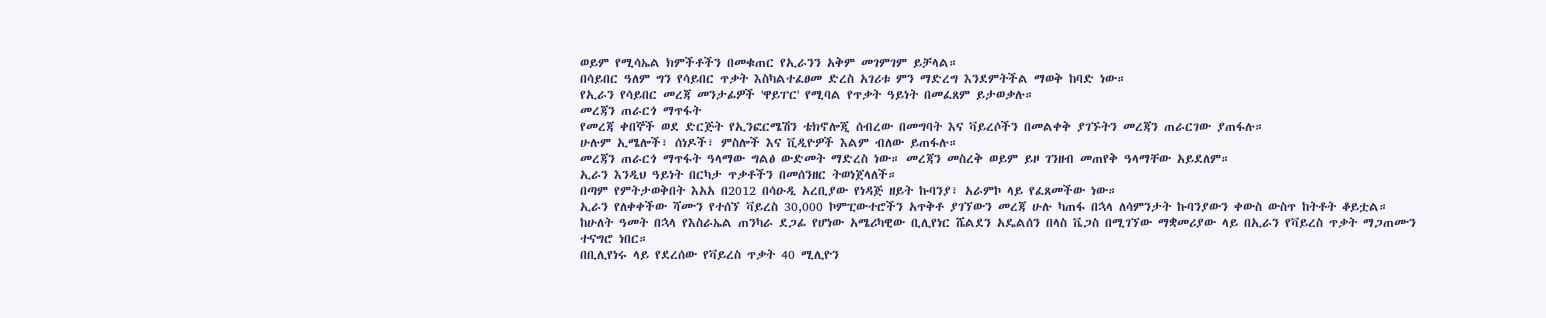ወይም የሚሳኤል ክምችቶችን በመቁጠር የኢራንን አቅም መገምገም ይቻላል።
በሳይበር ዓለም ግን የሳይበር ጥቃት እስካልተፈፀመ ድረስ አገሪቱ ምን ማድረግ እንደምትችል ማወቅ ከባድ ነው።
የኢራን የሳይበር መረጃ መንታፊዎች 'ዋይፐር' የሚባል የጥቃት ዓይነት በመፈጸም ይታወቃሉ።
መረጃን ጠራርጎ ማጥፋት
የመረጃ ቀበኞች ወደ ድርጅት የኢንፎርሜሽን ቴክኖሎጂ ሰብረው በመግባት እና ቫይረሶችን በመልቀቅ ያገኙትን መረጃን ጠራርገው ያጠፋሉ።
ሁሉም ኢሜሎች፣ ሰነዶች፣ ምስሎች እና ቪዲዮዎች እልም ብለው ይጠፋሉ።
መረጃን ጠራርጎ ማጥፋት ዓላማው ግልፅ ውድመት ማድረስ ነው። መረጃን መስረቅ ወይም ይዞ ገንዘብ መጠየቅ ዓላማቸው አይደለም።
ኢራን እንዲህ ዓይነት በርካታ ጥቃቶችን በመሰንዘር ትወነጀላለች።
በጣም የምትታወቅበት እአአ በ2012 በሳዑዲ አረቢያው የነዳጅ ዘይት ኩባንያ፣ አራምኮ ላይ የፈጸመችው ነው።
ኢራን የለቀቀችው ሻሙን የተሰኘ ቫይረስ 30,000 ኮምፒውተሮችን አጥቅቶ ያገኘውን መረጃ ሁሉ ካጠፋ በኋላ ለሳምንታት ኩባንያውን ቀውስ ውስጥ ከትቶት ቆይቷል።
ከሁለት ዓመት በኋላ የእስራኤል ጠንካራ ደጋፊ የሆነው አሜሪካዊው ቢሊየነር ሼልደን አዴልሰን በላስ ቬጋስ በሚገኘው ማቋመሪያው ላይ በኢራን የቫይረስ ጥቃት ማጋጠሙን ተናግሮ ነበር።
በቢሊየነሩ ላይ የደረሰው የቫይረስ ጥቃት 40 ሚሊዮን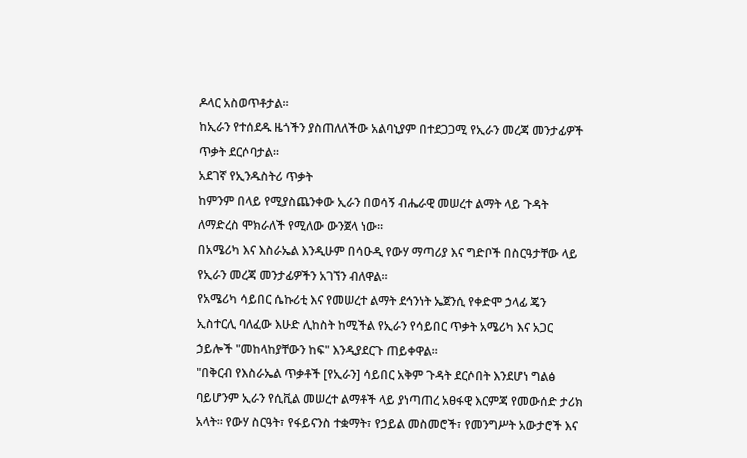ዶላር አስወጥቶታል።
ከኢራን የተሰደዱ ዜጎችን ያስጠለለችው አልባኒያም በተደጋጋሚ የኢራን መረጃ መንታፊዎች ጥቃት ደርሶባታል።
አደገኛ የኢንዱስትሪ ጥቃት
ከምንም በላይ የሚያስጨንቀው ኢራን በወሳኝ ብሔራዊ መሠረተ ልማት ላይ ጉዳት ለማድረስ ሞክራለች የሚለው ውንጀላ ነው።
በአሜሪካ እና እስራኤል እንዲሁም በሳዑዲ የውሃ ማጣሪያ እና ግድቦች በስርዓታቸው ላይ የኢራን መረጃ መንታፊዎችን አገኘን ብለዋል።
የአሜሪካ ሳይበር ሴኩሪቲ እና የመሠረተ ልማት ደኅንነት ኤጀንሲ የቀድሞ ኃላፊ ጄን ኢስተርሊ ባለፈው እሁድ ሊከስት ከሚችል የኢራን የሳይበር ጥቃት አሜሪካ እና አጋር ኃይሎች "መከላከያቸውን ከፍ" እንዲያደርጉ ጠይቀዋል።
"በቅርብ የእስራኤል ጥቃቶች [የኢራን] ሳይበር አቅም ጉዳት ደርሶበት እንደሆነ ግልፅ ባይሆንም ኢራን የሲቪል መሠረተ ልማቶች ላይ ያነጣጠረ አፀፋዊ እርምጃ የመውሰድ ታሪክ አላት። የውሃ ስርዓት፣ የፋይናንስ ተቋማት፣ የኃይል መስመሮች፣ የመንግሥት አውታሮች እና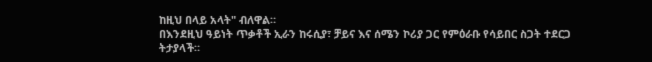ከዚህ በላይ አላት" ብለዋል።
በእንደዚህ ዓይነት ጥቃቶች ኢራን ከሩሲያ፣ ቻይና እና ሰሜን ኮሪያ ጋር የምዕራቡ የሳይበር ስጋት ተደርጋ ትታያላች።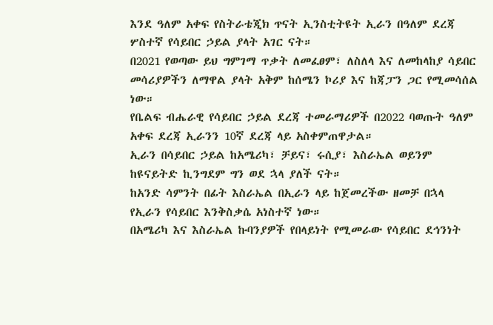እንደ ዓለም አቀፍ የስትራቴጂክ ጥናት ኢንስቲትዩት ኢራን በዓለም ደረጃ ሦስተኛ የሳይበር ኃይል ያላት አገር ናት።
በ2021 የወጣው ይህ ግምገማ ጥቃት ለመፈፀም፣ ለስለላ እና ለመከላከያ ሳይበር መሳሪያዎችን ለማዋል ያላት አቅም ከሰሜን ኮሪያ እና ከጃፓን ጋር የሚመሳሰል ነው።
የቤልፍ ብሔራዊ የሳይበር ኃይል ደረጃ ተመራማሪዎች በ2022 ባወጡት ዓለም አቀፍ ደረጃ ኢራንን 10ኛ ደረጃ ላይ አስቀምጠዋታል።
ኢራን በሳይበር ኃይል ከአሜሪካ፣ ቻይና፣ ሩሲያ፣ እስራኤል ወይንም ከዩናይትድ ኪንግደም ግን ወደ ኋላ ያለች ናት።
ከአንድ ሳምንት በፊት እስራኤል በኢራን ላይ ከጀመረችው ዘመቻ በኋላ የኢራን የሳይበር እንቅስቃሴ አነስተኛ ነው።
በአሜሪካ እና እስራኤል ኩባንያዎች የበላይነት የሚመራው የሳይበር ደኅንነት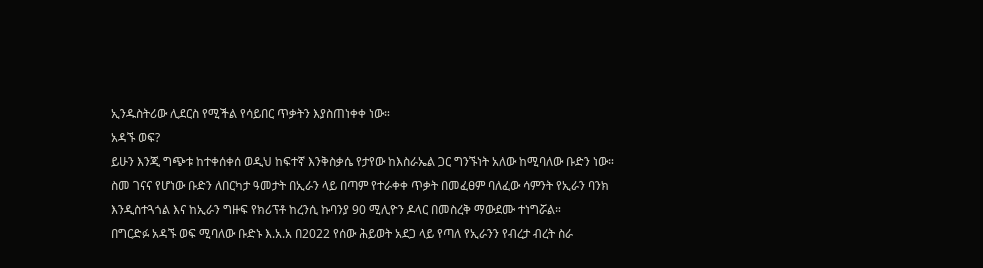ኢንዱስትሪው ሊደርስ የሚችል የሳይበር ጥቃትን እያስጠነቀቀ ነው።
አዳኙ ወፍ?
ይሁን እንጂ ግጭቱ ከተቀሰቀሰ ወዲህ ከፍተኛ እንቅስቃሴ የታየው ከእስራኤል ጋር ግንኙነት አለው ከሚባለው ቡድን ነው።
ስመ ገናና የሆነው ቡድን ለበርካታ ዓመታት በኢራን ላይ በጣም የተራቀቀ ጥቃት በመፈፀም ባለፈው ሳምንት የኢራን ባንክ እንዲስተጓጎል እና ከኢራን ግዙፍ የክሪፕቶ ከረንሲ ኩባንያ 90 ሚሊዮን ዶላር በመስረቅ ማውደሙ ተነግሯል።
በግርድፉ አዳኙ ወፍ ሚባለው ቡድኑ እ.አ.አ በ2022 የሰው ሕይወት አደጋ ላይ የጣለ የኢራንን የብረታ ብረት ስራ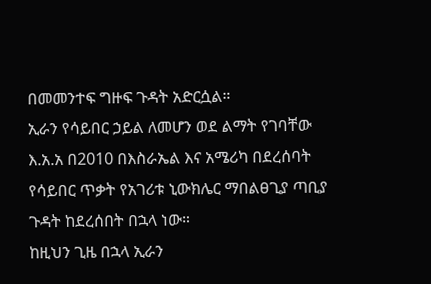በመመንተፍ ግዙፍ ጉዳት አድርሷል።
ኢራን የሳይበር ኃይል ለመሆን ወደ ልማት የገባቸው እ.አ.አ በ2010 በእስራኤል እና አሜሪካ በደረሰባት የሳይበር ጥቃት የአገሪቱ ኒውክሌር ማበልፀጊያ ጣቢያ ጉዳት ከደረሰበት በኋላ ነው።
ከዚህን ጊዜ በኋላ ኢራን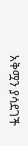አቅሟን ያሳደገች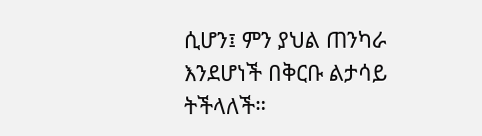ሲሆን፤ ምን ያህል ጠንካራ እንደሆነች በቅርቡ ልታሳይ ትችላለች።